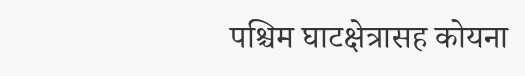पश्चिम घाटक्षेत्रासह कोयना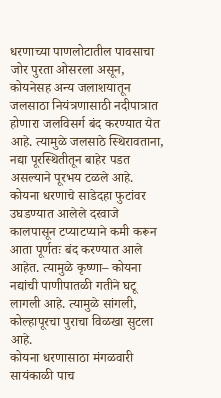धरणाच्या पाणलोटातील पावसाचा जोर पुरता ओसरला असून, कोयनेसह अन्य जलाशयातून जलसाठा नियंत्रणासाठी नदीपात्रात होणारा जलविसर्ग बंद करण्यात येत आहे. त्यामुळे जलसाठे स्थिरावताना, नद्या पूरस्थितीतून बाहेर पडत असल्याने पूरभय टळले आहे.
कोयना धरणाचे साडेदहा फुटांवर उघडण्यात आलेले दरवाजे कालपासून टप्याटप्याने कमी करून आता पूर्णतः बंद करण्यात आले आहेत. त्यामुळे कृष्णा– कोयना नद्यांची पाणीपातळी गतीने घटू लागली आहे. त्यामुळे सांगली, कोल्हापूरचा पुराचा विळखा सुटला आहे.
कोयना धरणासाठा मंगळवारी सायंकाळी पाच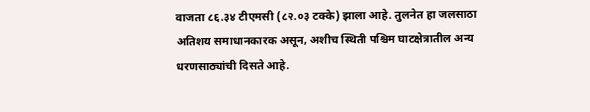वाजता ८६.३४ टीएमसी (८२.०३ टक्के) झाला आहे. तुलनेत हा जलसाठा अतिशय समाधानकारक असून, अशीच स्थिती पश्चिम घाटक्षेत्रातील अन्य धरणसाठ्यांची दिसते आहे.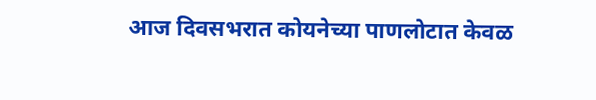आज दिवसभरात कोयनेच्या पाणलोटात केवळ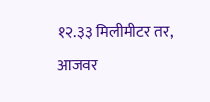१२.३३ मिलीमीटर तर, आजवर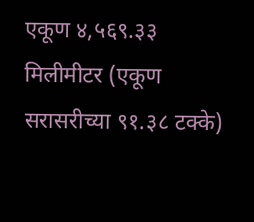एकूण ४,५६९.३३ मिलीमीटर (एकूण सरासरीच्या ९१.३८ टक्के)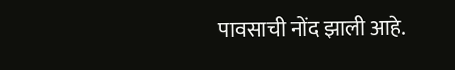पावसाची नोंद झाली आहे.